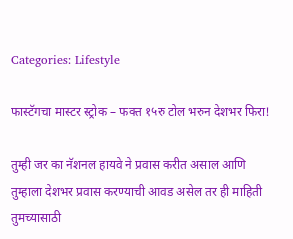Categories: Lifestyle

फास्टॅगचा मास्टर स्ट्रोक – फक्त १५रु टोल भरुन देशभर फिरा!

तुम्ही जर का नॅशनल हायवे ने प्रवास करीत असाल आणि तुम्हाला देशभर प्रवास करण्याची आवड असेल तर ही माहिती तुमच्यासाठी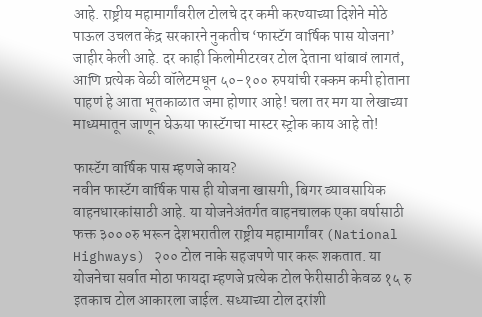आहे. राष्ट्रीय महामार्गांवरील टोलचे दर कमी करण्याच्या दिशेने मोठे पाऊल उचलत केंद्र सरकारने नुकतीच ‘फास्टॅग वार्षिक पास योजना’ जाहीर केली आहे. दर काही किलोमीटरवर टोल देताना थांबावं लागतं, आणि प्रत्येक वेळी वॉलेटमधून ५०-१०० रुपयांची रक्कम कमी होताना पाहणं हे आता भूतकाळात जमा होणार आहे! चला तर मग या लेखाच्या माध्यमातून जाणून घेऊया फास्टॅगचा मास्टर स्ट्रोक काय आहे तो!

फास्टॅग वार्षिक पास म्हणजे काय?
नवीन फास्टॅग वार्षिक पास ही योजना खासगी, बिगर व्यावसायिक वाहनधारकांसाठी आहे. या योजनेअंतर्गत वाहनचालक एका वर्षासाठी फक्त ३०००रु भरून देशभरातील राष्ट्रीय महामार्गांवर (National Highways) २०० टोल नाके सहजपणे पार करू शकतात. या योजनेचा सर्वात मोठा फायदा म्हणजे प्रत्येक टोल फेरीसाठी केवळ १५ रु इतकाच टोल आकारला जाईल. सध्याच्या टोल दरांशी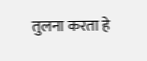तुलना करता हे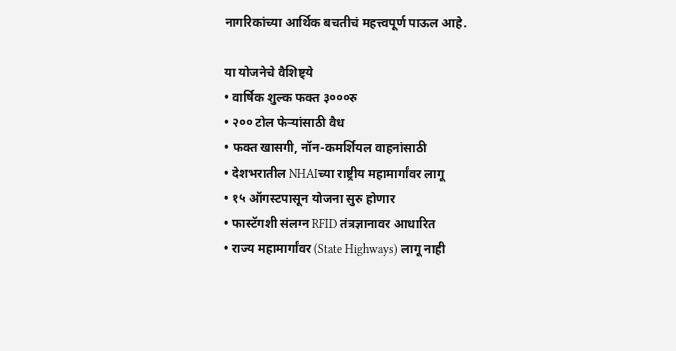नागरिकांच्या आर्थिक बचतीचं महत्त्वपूर्ण पाऊल आहे.

या योजनेचे वैशिष्ट्ये
• वार्षिक शुल्क फक्त ३०००रु
• २०० टोल फेऱ्यांसाठी वैध
• फक्त खासगी, नॉन-कमर्शियल वाहनांसाठी
• देशभरातील NHAIच्या राष्ट्रीय महामार्गांवर लागू
• १५ ऑगस्टपासून योजना सुरु होणार
• फास्टॅगशी संलग्न RFID तंत्रज्ञानावर आधारित
• राज्य महामार्गांवर (State Highways) लागू नाही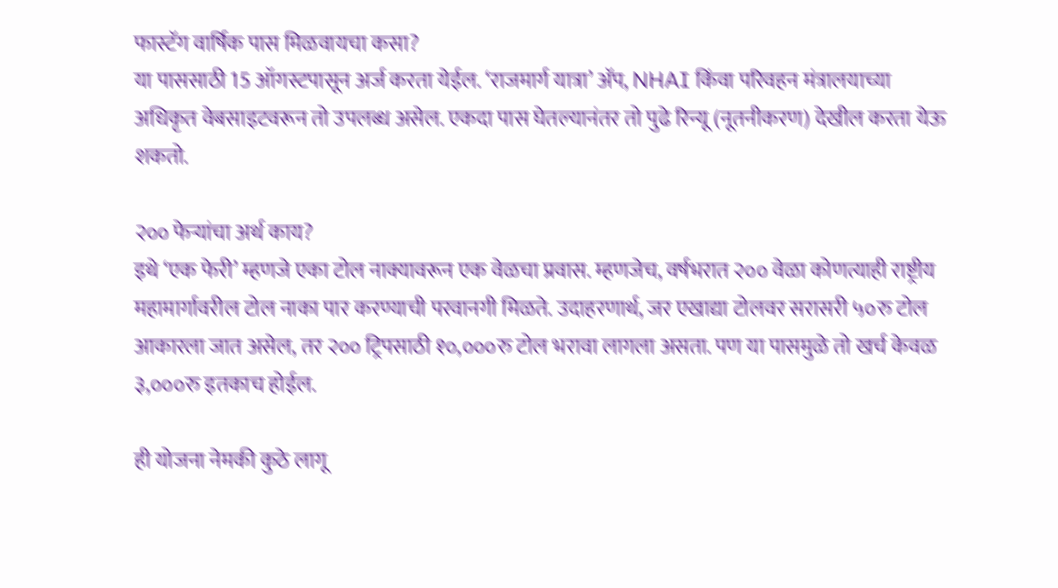फास्टॅग वार्षिक पास मिळवायचा कसा?
या पाससाठी 15 ऑगस्टपासून अर्ज करता येईल. ‘राजमार्ग यात्रा’ अ‍ॅप, NHAI किंवा परिवहन मंत्रालयाच्या अधिकृत वेबसाइटवरून तो उपलब्ध असेल. एकदा पास घेतल्यानंतर तो पुढे रिन्यू (नूतनीकरण) देखील करता येऊ शकतो.

२०० फेऱ्यांचा अर्थ काय?
इथे ‘एक फेरी’ म्हणजे एका टोल नाक्यावरून एक वेळचा प्रवास. म्हणजेच, वर्षभरात २०० वेळा कोणत्याही राष्ट्रीय महामार्गावरील टोल नाका पार करण्याची परवानगी मिळते. उदाहरणार्थ, जर एखाद्या टोलवर सरासरी ५०रु टोल आकारला जात असेल, तर २०० ट्रिपसाठी १०,०००रु टोल भरावा लागला असता. पण या पासमुळे तो खर्च केवळ ३,०००रु इतकाच होईल.

ही योजना नेमकी कुठे लागू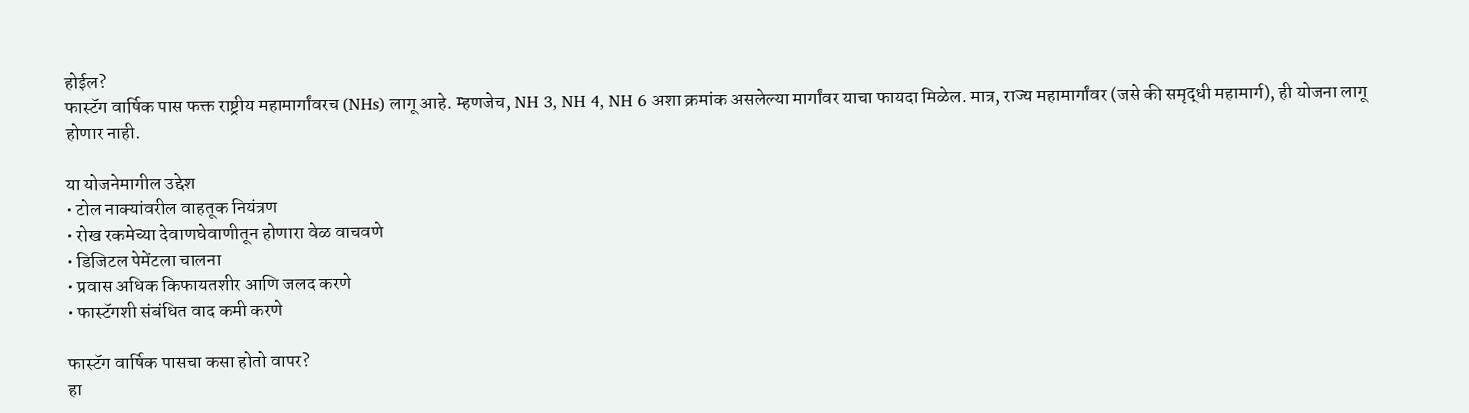होईल?
फास्टॅग वार्षिक पास फक्त राष्ट्रीय महामार्गांवरच (NHs) लागू आहे. म्हणजेच, NH 3, NH 4, NH 6 अशा क्रमांक असलेल्या मार्गांवर याचा फायदा मिळेल. मात्र, राज्य महामार्गांवर (जसे की समृद्धी महामार्ग), ही योजना लागू होणार नाही.

या योजनेमागील उद्देश
• टोल नाक्यांवरील वाहतूक नियंत्रण
• रोख रकमेच्या देवाणघेवाणीतून होणारा वेळ वाचवणे
• डिजिटल पेमेंटला चालना
• प्रवास अधिक किफायतशीर आणि जलद करणे
• फास्टॅगशी संबंधित वाद कमी करणे

फास्टॅग वार्षिक पासचा कसा होतो वापर?
हा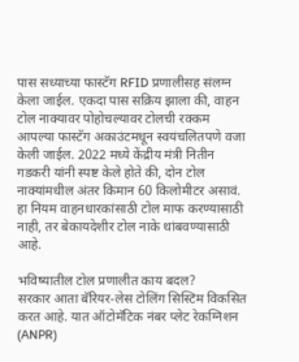पास सध्याच्या फास्टॅग RFID प्रणालीसह संलग्न केला जाईल. एकदा पास सक्रिय झाला की, वाहन टोल नाक्यावर पोहोचल्यावर टोलची रक्कम आपल्या फास्टॅग अकाउंटमधून स्वयंचलितपणे वजा केली जाईल. 2022 मध्ये केंद्रीय मंत्री नितीन गडकरी यांनी स्पष्ट केले होते की, दोन टोल नाक्यांमधील अंतर किमान 60 किलोमीटर असावं. हा नियम वाहनधारकांसाठी टोल माफ करण्यासाठी नाही, तर बेकायदेशीर टोल नाके थांबवण्यासाठी आहे.

भविष्यातील टोल प्रणालीत काय बदल?
सरकार आता बॅरियर-लेस टोलिंग सिस्टिम विकसित करत आहे. यात ऑटोमॅटिक नंबर प्लेट रेकग्निशन (ANPR)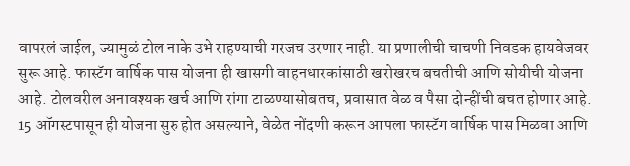वापरलं जाईल, ज्यामुळं टोल नाके उभे राहण्याची गरजच उरणार नाही. या प्रणालीची चाचणी निवडक हायवेजवर सुरू आहे. फास्टॅग वार्षिक पास योजना ही खासगी वाहनधारकांसाठी खरोखरच बचतीची आणि सोयीची योजना आहे. टोलवरील अनावश्यक खर्च आणि रांगा टाळण्यासोबतच, प्रवासात वेळ व पैसा दोन्हींची बचत होणार आहे. 15 ऑगस्टपासून ही योजना सुरु होत असल्याने, वेळेत नोंदणी करून आपला फास्टॅग वार्षिक पास मिळवा आणि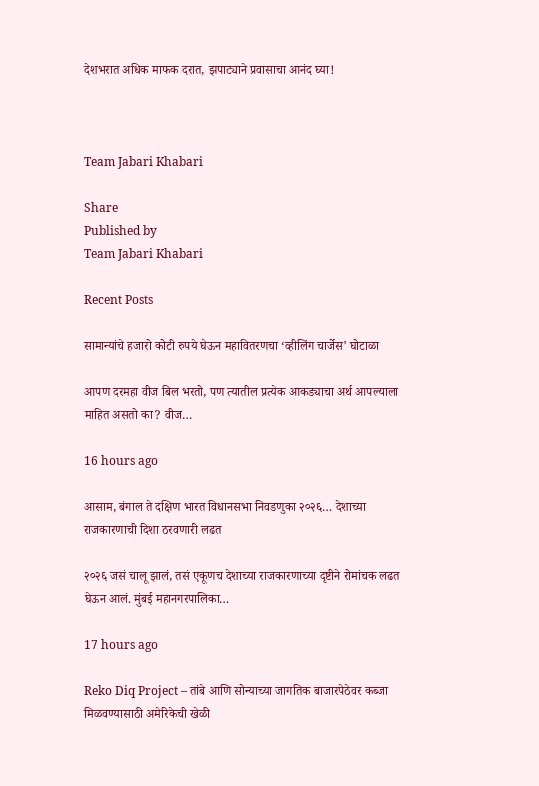देशभरात अधिक माफक दरात, झपाट्याने प्रवासाचा आनंद घ्या!



Team Jabari Khabari

Share
Published by
Team Jabari Khabari

Recent Posts

सामान्यांचे हजारो कोटी रुपये घेऊन महावितरणचा ‘व्हीलिंग चार्जेस’ घोटाळा

आपण दरमहा वीज बिल भरतो, पण त्यातील प्रत्येक आकड्याचा अर्थ आपल्याला माहित असतो का? वीज…

16 hours ago

आसाम, बंगाल ते दक्षिण भारत विधानसभा निवडणुका २०२६… देशाच्या राजकारणाची दिशा ठरवणारी लढत

२०२६ जसं चालू झालं, तसं एकूणच देशाच्या राजकारणाच्या दृष्टीने रोमांचक लढत घेऊन आलं. मुंबई महानगरपालिका…

17 hours ago

Reko Diq Project – तांबे आणि सोन्याच्या जागतिक बाजारपेठेवर कब्जा मिळवण्यासाठी अमेरिकेची खेळी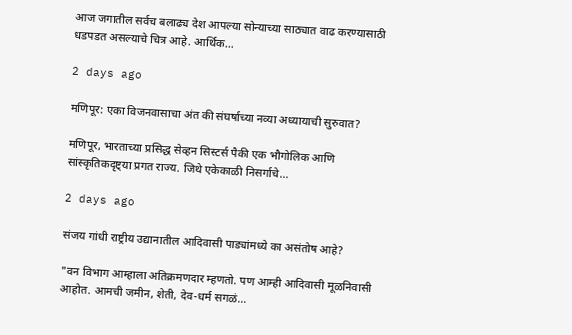आज जगातील सर्वच बलाढ्य देश आपल्या सोन्याच्या साठ्यात वाढ करण्यासाठी धडपडत असल्याचे चित्र आहे. आर्थिक…

2 days ago

मणिपूर: एका विजनवासाचा अंत की संघर्षाच्या नव्या अध्यायाची सुरुवात?

मणिपूर, भारताच्या प्रसिद्ध सेव्हन सिस्टर्स पैकी एक भौगोलिक आणि सांस्कृतिकदृष्ट्या प्रगत राज्य. जिथे एकेकाळी निसर्गाचे…

2 days ago

संजय गांधी राष्ट्रीय उद्यानातील आदिवासी पाड्यांमध्ये का असंतोष आहे?

"वन विभाग आम्हाला अतिक्रमणदार म्हणतो. पण आम्ही आदिवासी मूळनिवासी आहोत. आमची जमीन, शेती, देव-धर्म सगळं…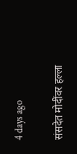4 days ago

संसदेत मोदींवर हल्ला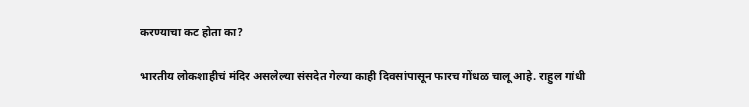करण्याचा कट होता का?

भारतीय लोकशाहीचं मंदिर असलेल्या संसदेत गेल्या काही दिवसांपासून फारच गोंधळ चालू आहे. राहुल गांधी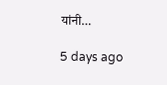यांनी…

5 days ago